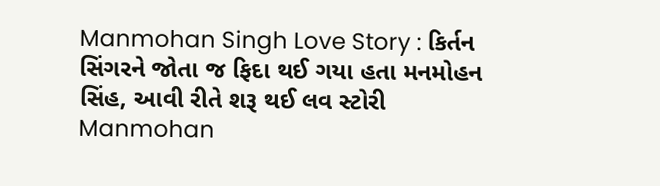Manmohan Singh Love Story : કિર્તન સિંગરને જોતા જ ફિદા થઈ ગયા હતા મનમોહન સિંહ, આવી રીતે શરૂ થઈ લવ સ્ટોરી
Manmohan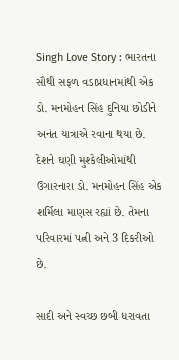Singh Love Story : ભારતના સૌથી સફળ વડાપ્રધાનમાંથી એક ડો. મનમોહન સિંહ દુનિયા છોડીને અનંત યાત્રાએ રવાના થયા છે.
દેશને ઘણી મુશ્કેલીઓમાંથી ઉગારનારા ડો. મનમોહન સિંહ એક શર્મિલા માણસ રહ્યાં છે. તેમના પરિવારમાં પત્ની અને 3 દિકરીઓ છે.

સાદી અને સ્વચ્છ છબી ધરાવતા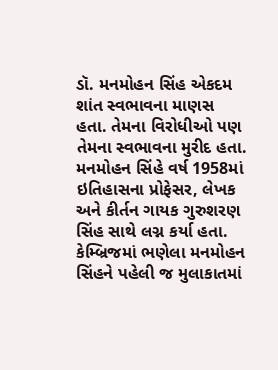ડૉ. મનમોહન સિંહ એકદમ શાંત સ્વભાવના માણસ હતા. તેમના વિરોધીઓ પણ તેમના સ્વભાવના મુરીદ હતા.
મનમોહન સિંહે વર્ષ 1958માં ઇતિહાસના પ્રોફેસર, લેખક અને કીર્તન ગાયક ગુરુશરણ સિંહ સાથે લગ્ન કર્યા હતા. કેમ્બ્રિજમાં ભણેલા મનમોહન સિંહને પહેલી જ મુલાકાતમાં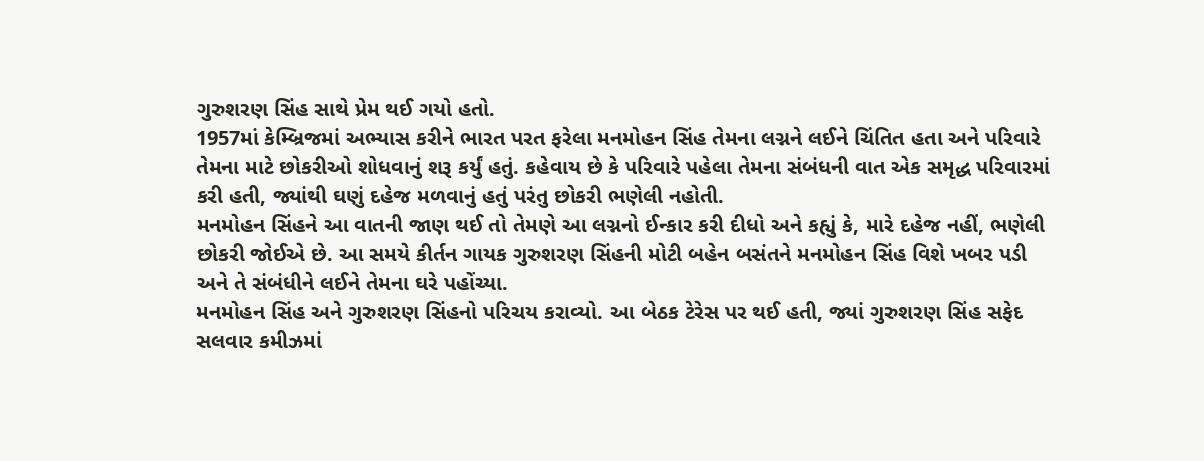ગુરુશરણ સિંહ સાથે પ્રેમ થઈ ગયો હતો.
1957માં કેમ્બ્રિજમાં અભ્યાસ કરીને ભારત પરત ફરેલા મનમોહન સિંહ તેમના લગ્નને લઈને ચિંતિત હતા અને પરિવારે તેમના માટે છોકરીઓ શોધવાનું શરૂ કર્યું હતું. કહેવાય છે કે પરિવારે પહેલા તેમના સંબંધની વાત એક સમૃદ્ધ પરિવારમાં કરી હતી, જ્યાંથી ઘણું દહેજ મળવાનું હતું પરંતુ છોકરી ભણેલી નહોતી.
મનમોહન સિંહને આ વાતની જાણ થઈ તો તેમણે આ લગ્નનો ઈન્કાર કરી દીધો અને કહ્યું કે, મારે દહેજ નહીં, ભણેલી છોકરી જોઈએ છે. આ સમયે કીર્તન ગાયક ગુરુશરણ સિંહની મોટી બહેન બસંતને મનમોહન સિંહ વિશે ખબર પડી અને તે સંબંધીને લઈને તેમના ઘરે પહોંચ્યા.
મનમોહન સિંહ અને ગુરુશરણ સિંહનો પરિચય કરાવ્યો. આ બેઠક ટેરેસ પર થઈ હતી, જ્યાં ગુરુશરણ સિંહ સફેદ સલવાર કમીઝમાં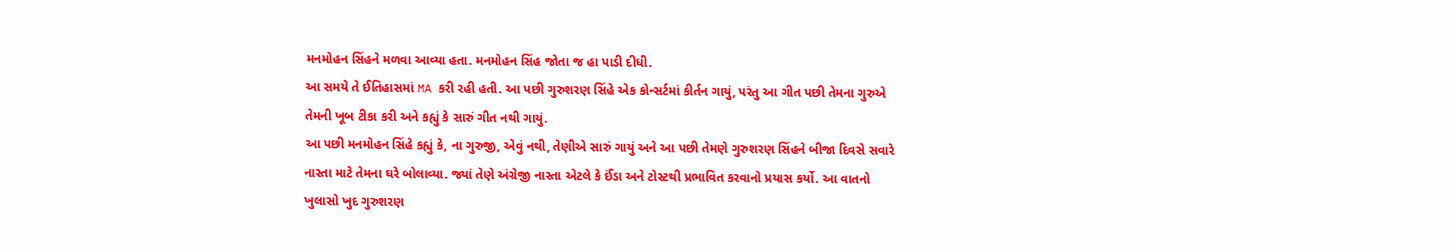મનમોહન સિંહને મળવા આવ્યા હતા. મનમોહન સિંહ જોતા જ હા પાડી દીધી.
આ સમયે તે ઈતિહાસમાં MA કરી રહી હતી. આ પછી ગુરુશરણ સિંહે એક કોન્સર્ટમાં કીર્તન ગાયું, પરંતુ આ ગીત પછી તેમના ગુરુએ તેમની ખૂબ ટીકા કરી અને કહ્યું કે સારું ગીત નથી ગાયું.
આ પછી મનમોહન સિંહે કહ્યું કે, ના ગુરુજી, એવું નથી, તેણીએ સારું ગાયું અને આ પછી તેમણે ગુરુશરણ સિંહને બીજા દિવસે સવારે નાસ્તા માટે તેમના ઘરે બોલાવ્યા. જ્યાં તેણે અંગ્રેજી નાસ્તા એટલે કે ઈંડા અને ટોસ્ટથી પ્રભાવિત કરવાનો પ્રયાસ કર્યો. આ વાતનો ખુલાસો ખુદ ગુરુશરણ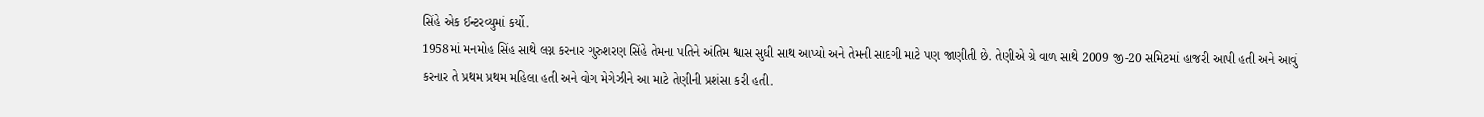સિંહે એક ઈન્ટરવ્યુમાં કર્યો.
1958માં મનમોહ સિંહ સાથે લગ્ન કરનાર ગુરુશરણ સિંહે તેમના પતિને અંતિમ શ્વાસ સુધી સાથ આપ્યો અને તેમની સાદગી માટે પણ જાણીતી છે. તેણીએ ગ્રે વાળ સાથે 2009 જી-20 સમિટમાં હાજરી આપી હતી અને આવું કરનાર તે પ્રથમ પ્રથમ મહિલા હતી અને વોગ મેગેઝીને આ માટે તેણીની પ્રશંસા કરી હતી.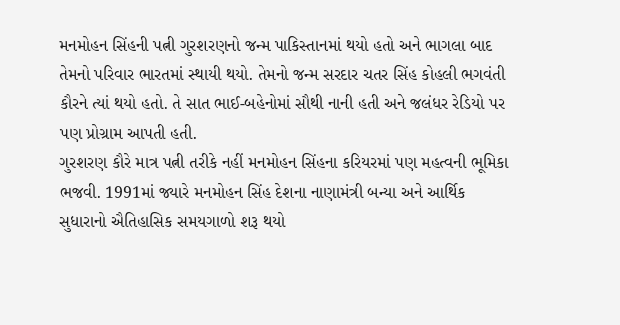મનમોહન સિંહની પત્ની ગુરશરણનો જન્મ પાકિસ્તાનમાં થયો હતો અને ભાગલા બાદ તેમનો પરિવાર ભારતમાં સ્થાયી થયો. તેમનો જન્મ સરદાર ચતર સિંહ કોહલી ભગવંતી કૌરને ત્યાં થયો હતો. તે સાત ભાઈ-બહેનોમાં સૌથી નાની હતી અને જલંધર રેડિયો પર પણ પ્રોગ્રામ આપતી હતી.
ગુરશરણ કૌરે માત્ર પત્ની તરીકે નહીં મનમોહન સિંહના કરિયરમાં પણ મહત્વની ભૂમિકા ભજવી. 1991માં જ્યારે મનમોહન સિંહ દેશના નાણામંત્રી બન્યા અને આર્થિક સુધારાનો ઐતિહાસિક સમયગાળો શરૂ થયો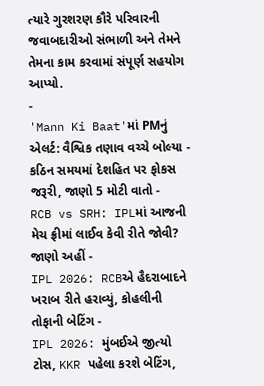ત્યારે ગુરશરણ કૌરે પરિવારની જવાબદારીઓ સંભાળી અને તેમને તેમના કામ કરવામાં સંપૂર્ણ સહયોગ આપ્યો.
-
'Mann Ki Baat'માં PMનું એલર્ટ: વૈશ્વિક તણાવ વચ્ચે બોલ્યા - કઠિન સમયમાં દેશહિત પર ફોકસ જરૂરી, જાણો 5 મોટી વાતો -
RCB vs SRH: IPLમાં આજની મેચ ફ્રીમાં લાઈવ કેવી રીતે જોવી? જાણો અહીં -
IPL 2026: RCBએ હૈદરાબાદને ખરાબ રીતે હરાવ્યું, કોહલીની તોફાની બેટિંગ -
IPL 2026: મુંબઈએ જીત્યો ટોસ, KKR પહેલા કરશે બેટિંગ,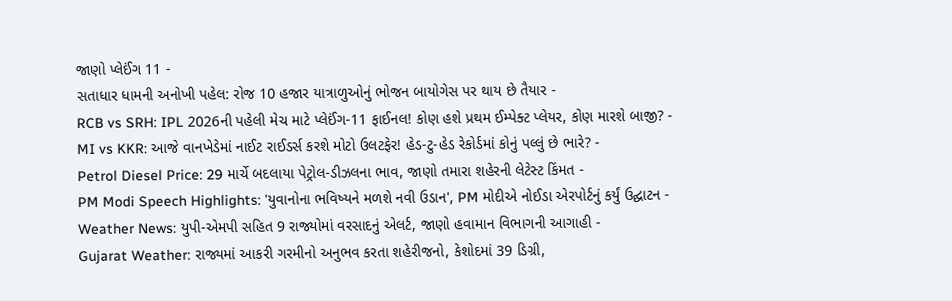જાણો પ્લેઈંગ 11 -
સતાધાર ધામની અનોખી પહેલ: રોજ 10 હજાર યાત્રાળુઓનું ભોજન બાયોગેસ પર થાય છે તૈયાર -
RCB vs SRH: IPL 2026ની પહેલી મેચ માટે પ્લેઈંગ-11 ફાઈનલ! કોણ હશે પ્રથમ ઈમ્પેક્ટ પ્લેયર, કોણ મારશે બાજી? -
MI vs KKR: આજે વાનખેડેમાં નાઈટ રાઈડર્સ કરશે મોટો ઉલટફેર! હેડ-ટુ-હેડ રેકોર્ડમાં કોનું પલ્લું છે ભારે? -
Petrol Diesel Price: 29 માર્ચે બદલાયા પેટ્રોલ-ડીઝલના ભાવ, જાણો તમારા શહેરની લેટેસ્ટ કિંમત -
PM Modi Speech Highlights: 'યુવાનોના ભવિષ્યને મળશે નવી ઉડાન', PM મોદીએ નોઈડા એરપોર્ટનું કર્યું ઉદ્ઘાટન -
Weather News: યુપી-એમપી સહિત 9 રાજ્યોમાં વરસાદનું એલર્ટ, જાણો હવામાન વિભાગની આગાહી -
Gujarat Weather: રાજ્યમાં આકરી ગરમીનો અનુભવ કરતા શહેરીજનો, કેશોદમાં 39 ડિગ્રી,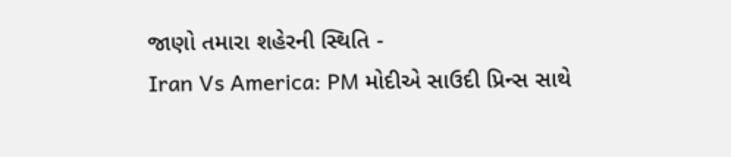જાણો તમારા શહેરની સ્થિતિ -
Iran Vs America: PM મોદીએ સાઉદી પ્રિન્સ સાથે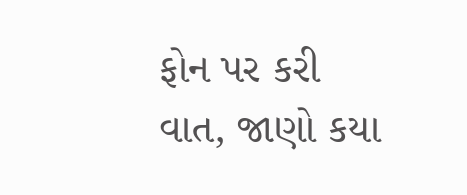ફોન પર કરી વાત, જાણો કયા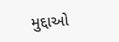મુદ્દાઓ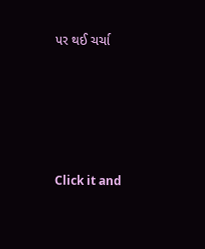પર થઈ ચર્ચા






Click it and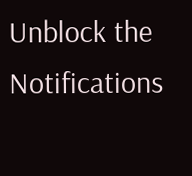Unblock the Notifications